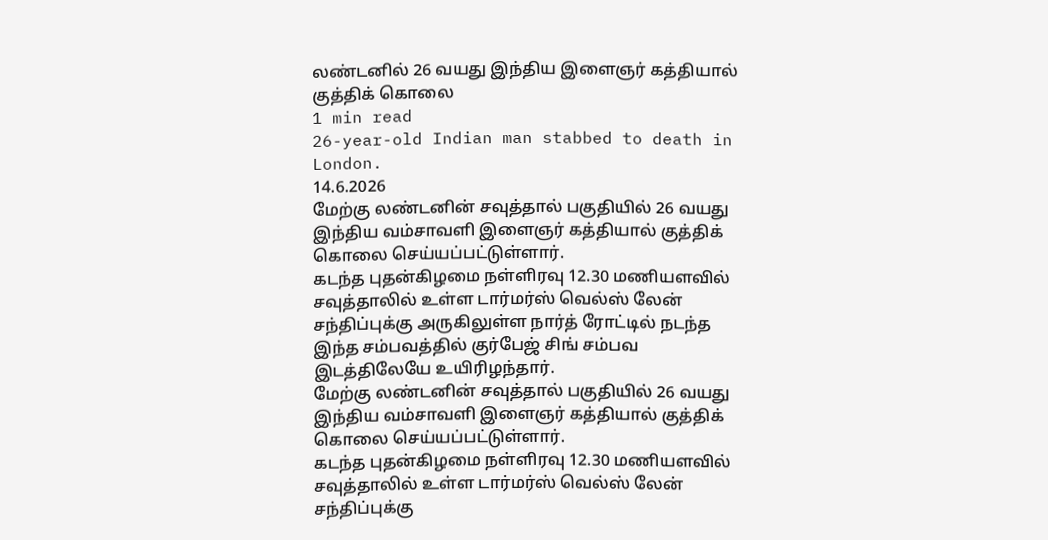லண்டனில் 26 வயது இந்திய இளைஞர் கத்தியால் குத்திக் கொலை
1 min read
26-year-old Indian man stabbed to death in London.
14.6.2026
மேற்கு லண்டனின் சவுத்தால் பகுதியில் 26 வயது இந்திய வம்சாவளி இளைஞர் கத்தியால் குத்திக் கொலை செய்யப்பட்டுள்ளார்.
கடந்த புதன்கிழமை நள்ளிரவு 12.30 மணியளவில் சவுத்தாலில் உள்ள டார்மர்ஸ் வெல்ஸ் லேன் சந்திப்புக்கு அருகிலுள்ள நார்த் ரோட்டில் நடந்த இந்த சம்பவத்தில் குர்பேஜ் சிங் சம்பவ இடத்திலேயே உயிரிழந்தார்.
மேற்கு லண்டனின் சவுத்தால் பகுதியில் 26 வயது இந்திய வம்சாவளி இளைஞர் கத்தியால் குத்திக் கொலை செய்யப்பட்டுள்ளார்.
கடந்த புதன்கிழமை நள்ளிரவு 12.30 மணியளவில் சவுத்தாலில் உள்ள டார்மர்ஸ் வெல்ஸ் லேன் சந்திப்புக்கு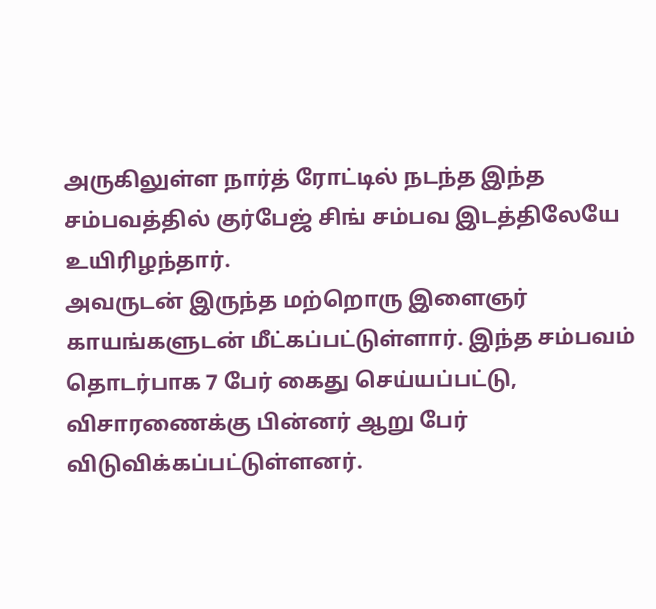அருகிலுள்ள நார்த் ரோட்டில் நடந்த இந்த சம்பவத்தில் குர்பேஜ் சிங் சம்பவ இடத்திலேயே உயிரிழந்தார்.
அவருடன் இருந்த மற்றொரு இளைஞர் காயங்களுடன் மீட்கப்பட்டுள்ளார். இந்த சம்பவம் தொடர்பாக 7 பேர் கைது செய்யப்பட்டு, விசாரணைக்கு பின்னர் ஆறு பேர் விடுவிக்கப்பட்டுள்ளனர்.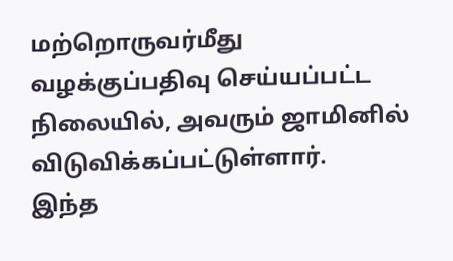மற்றொருவர்மீது வழக்குப்பதிவு செய்யப்பட்ட நிலையில், அவரும் ஜாமினில் விடுவிக்கப்பட்டுள்ளார்.
இந்த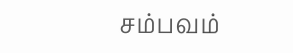சம்பவம்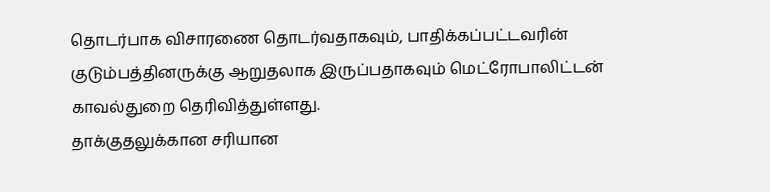தொடர்பாக விசாரணை தொடர்வதாகவும், பாதிக்கப்பட்டவரின் குடும்பத்தினருக்கு ஆறுதலாக இருப்பதாகவும் மெட்ரோபாலிட்டன் காவல்துறை தெரிவித்துள்ளது.
தாக்குதலுக்கான சரியான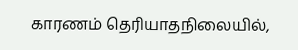காரணம் தெரியாதநிலையில்,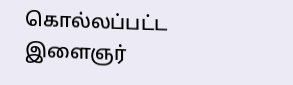கொல்லப்பட்ட இளைஞர்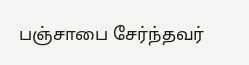பஞ்சாபை சேர்ந்தவர்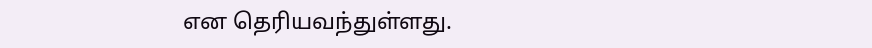என தெரியவந்துள்ளது.